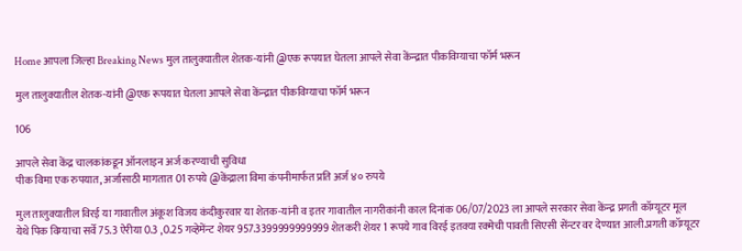Home आपला जिल्हा Breaking News मुल तालुक्यातील शेतक-यांनी @एक रूपयात घेतला आपले सेवा केंन्द्रात पीकविम्याचा फॉर्म भरून

मुल तालुक्यातील शेतक-यांनी @एक रूपयात घेतला आपले सेवा केंन्द्रात पीकविम्याचा फॉर्म भरून

106

आपले सेवा केंद्र चालकांकडून ऑनलाइन अर्ज करण्याची सुविधा
पीक विमा एक रुपयात, अर्जासाठी मागतात 01 रुपये @केंद्राला विमा कंपनीमार्फत प्रति अर्ज ४० रुपये

मुल तालुक्यातील विरई या गावातील अंकूश विजय कंदीकुरवार या शेतक-यांनी व इतर गावातील नागरीकांनी काल दिनांक 06/07/2023 ला आपले सरकार सेवा केंन्द्र प्रगती कॉम्यूटर मूल येथे पिक विम्याचा सर्वे 75.3 ऐरीया 0.3 ,0.25 गव्हेमेंन्ट शेयर 957.3399999999999 शेतकरी शेयर 1 रूपये गाव विरई इतक्या रक्मेची पावती सिएसी सेंन्टर वर देण्यात आली.प्रगती कॉम्यूटर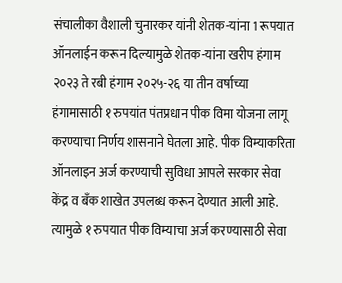संचालीका वैशाली चुनारकर यांनी शेतक-यांना 1 रूपयात ऑनलाईन करून दिल्यामुळे शेतक-यांना खरीप हंगाम २०२३ ते रबी हंगाम २०२५-२६ या तीन वर्षाच्या हंगामासाठी १ रुपयांत पंतप्रधान पीक विमा योजना लागू करण्याचा निर्णय शासनाने घेतला आहे. पीक विम्याकरिता ऑनलाइन अर्ज करण्याची सुविधा आपले सरकार सेवा केंद्र व बँक शाखेत उपलब्ध करून देण्यात आली आहे. त्यामुळे १ रुपयात पीक विम्याचा अर्ज करण्यासाठी सेवा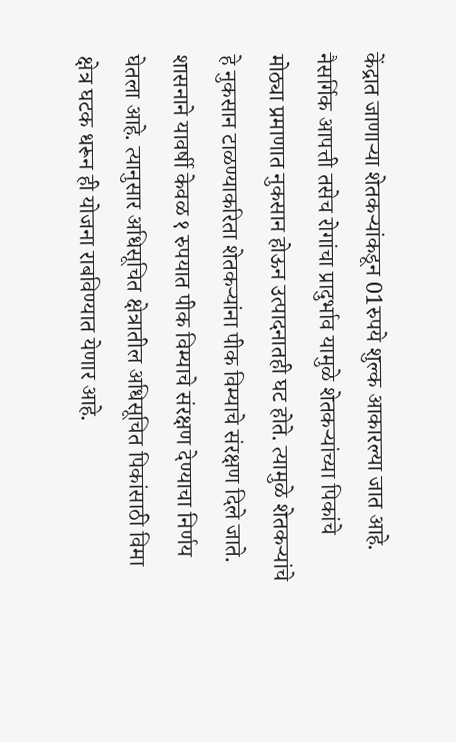केंद्रात जाणाऱ्या शेतकऱ्यांकडून 01रुपये शुल्क आकारल्या जात आहे.
नैसर्गिक आपत्ती तसेच रोगांचा प्रादुर्भाव यामुळे शेतकऱ्यांच्या पिकांचे मोठ्या प्रमाणात नुकसान होऊन उत्पादनातही घट होते. त्यामुळे शेतकऱ्यांचे हे नुकसान टाळण्याकरिता शेतकऱ्यांना पीक विम्याचे संरक्षण दिले जाते. शासनाने यावर्षी केवळ १ रुपयात पीक विम्याचे संरक्षण देण्याचा निर्णय घेतला आहे. त्यानुसार अधिसूचित क्षेत्रातील अधिसूचित पिकांसाठी विमा क्षेत्र घटक धरून ही योजना राबविण्यात येणार आहे.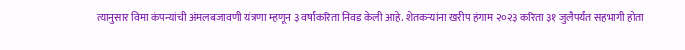त्यानुसार विमा कंपन्यांची अंमलबजावणी यंत्रणा म्हणून ३ वर्षांकरिता निवड केली आहे. शेतकऱ्यांना खरीप हंगाम २०२३ करिता ३१ जुलैपर्यंत सहभागी होता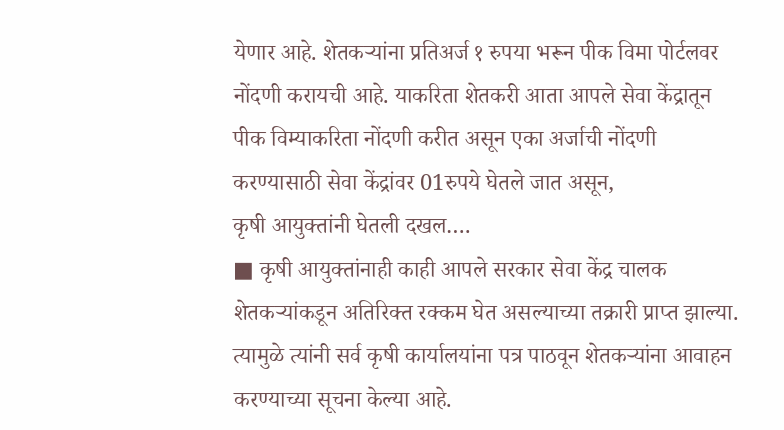येणार आहे. शेतकऱ्यांना प्रतिअर्ज १ रुपया भरून पीक विमा पोर्टलवर नोंदणी करायची आहे. याकरिता शेतकरी आता आपले सेवा केंद्रातून पीक विम्याकरिता नोंदणी करीत असून एका अर्जाची नोंदणी करण्यासाठी सेवा केंद्रांवर 01रुपये घेतले जात असून,
कृषी आयुक्तांनी घेतली दखल….
■ कृषी आयुक्तांनाही काही आपले सरकार सेवा केंद्र चालक शेतकऱ्यांकडून अतिरिक्त रक्कम घेत असल्याच्या तक्रारी प्राप्त झाल्या. त्यामुळे त्यांनी सर्व कृषी कार्यालयांना पत्र पाठवून शेतकऱ्यांना आवाहन करण्याच्या सूचना केल्या आहे.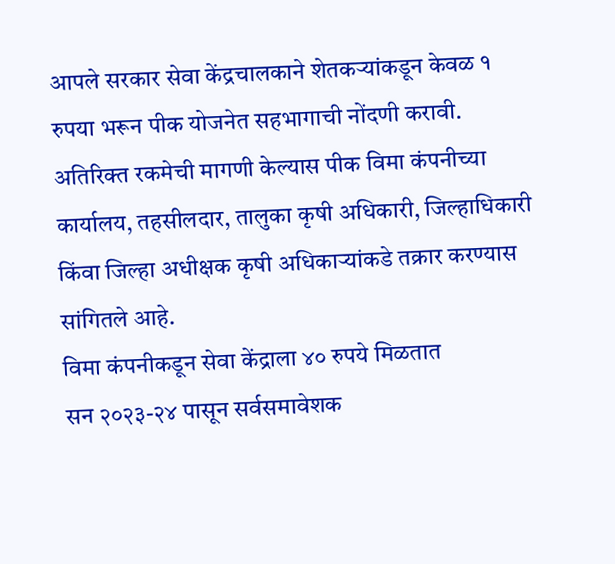आपले सरकार सेवा केंद्रचालकाने शेतकऱ्यांकडून केवळ १ रुपया भरून पीक योजनेत सहभागाची नोंदणी करावी. अतिरिक्त रकमेची मागणी केल्यास पीक विमा कंपनीच्या कार्यालय, तहसीलदार, तालुका कृषी अधिकारी, जिल्हाधिकारी किंवा जिल्हा अधीक्षक कृषी अधिकाऱ्यांकडे तक्रार करण्यास सांगितले आहे.
विमा कंपनीकडून सेवा केंद्राला ४० रुपये मिळतात
सन २०२३-२४ पासून सर्वसमावेशक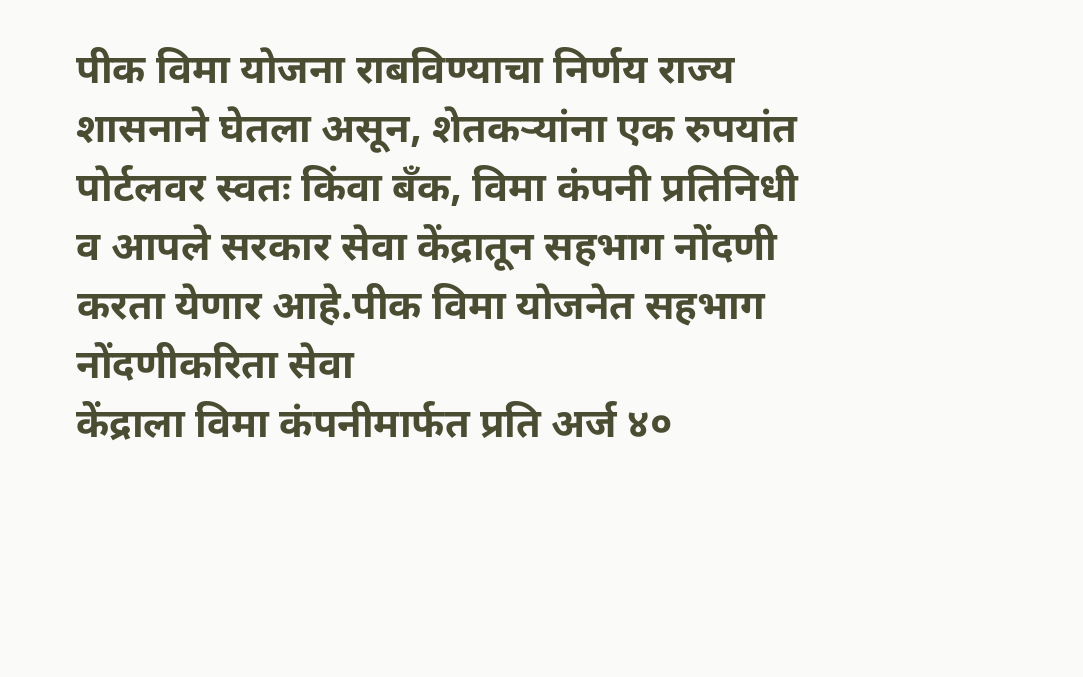पीक विमा योजना राबविण्याचा निर्णय राज्य शासनाने घेतला असून, शेतकऱ्यांना एक रुपयांत पोर्टलवर स्वतः किंवा बँक, विमा कंपनी प्रतिनिधी व आपले सरकार सेवा केंद्रातून सहभाग नोंदणी करता येणार आहे.पीक विमा योजनेत सहभाग नोंदणीकरिता सेवा
केंद्राला विमा कंपनीमार्फत प्रति अर्ज ४०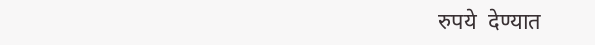रुपये  देण्यात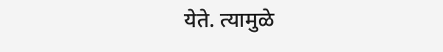येते. त्यामुळे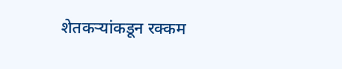शेतकऱ्यांकडून रक्कम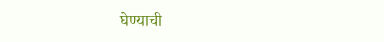घेण्याची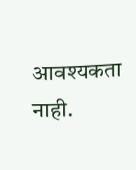आवश्यकता नाही.